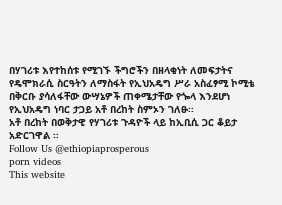በሃገሪቱ እየተከሰቱ የሚገኙ ችግሮችን በዘላቂነት ለመፍታትና የዴሞክራሲ ስርዓትን ለማስፋት የኢህአዴግ ሥራ አስፈፃሚ ኮሚቴ በቅርቡ ያሳለፋቸው ውሣኔዎች ጠቀሜታቸው የጐላ እንደሆነ የኢህአዴግ ነባር ታጋይ አቶ በረከት ስምኦን ገለፁ፡፡
አቶ በረከት በወቅታዊ የሃገሪቱ ጉዳዮች ላይ ከኢቢሲ ጋር ቆይታ አድርገዋል ፡፡
Follow Us @ethiopiaprosperous
porn videos
This website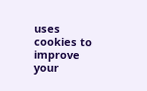uses cookies to improve your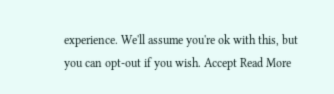experience. We'll assume you're ok with this, but you can opt-out if you wish. Accept Read More